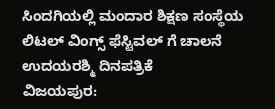ಸಿಂದಗಿಯಲ್ಲಿ ಮಂದಾರ ಶಿಕ್ಷಣ ಸಂಸ್ಥೆಯ ಲಿಟಲ್ ವಿಂಗ್ಸ್ ಫೆಸ್ಟಿವಲ್ ಗೆ ಚಾಲನೆ
ಉದಯರಶ್ಮಿ ದಿನಪತ್ರಿಕೆ
ವಿಜಯಪುರ: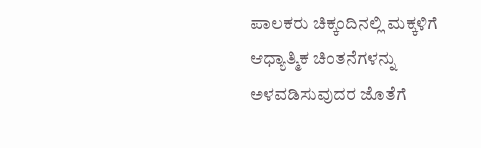ಪಾಲಕರು ಚಿಕ್ಕಂದಿನಲ್ಲಿ ಮಕ್ಕಳಿಗೆ ಆಧ್ಯಾತ್ಮಿಕ ಚಿಂತನೆಗಳನ್ನು ಅಳವಡಿಸುವುದರ ಜೊತೆಗೆ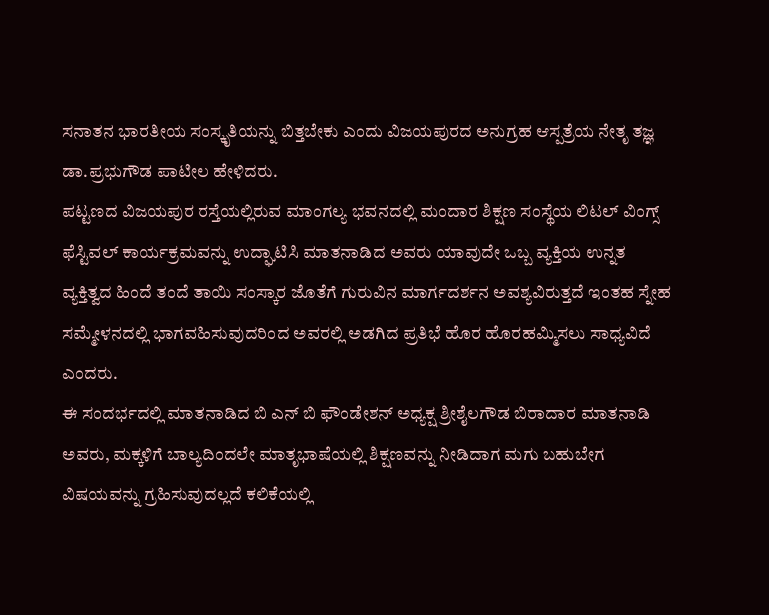ಸನಾತನ ಭಾರತೀಯ ಸಂಸ್ಕೃತಿಯನ್ನು ಬಿತ್ತಬೇಕು ಎಂದು ವಿಜಯಪುರದ ಅನುಗ್ರಹ ಆಸ್ಪತ್ರೆಯ ನೇತೃ ತಜ್ಞ ಡಾ.ಪ್ರಭುಗೌಡ ಪಾಟೀಲ ಹೇಳಿದರು.
ಪಟ್ಟಣದ ವಿಜಯಪುರ ರಸ್ತೆಯಲ್ಲಿರುವ ಮಾಂಗಲ್ಯ ಭವನದಲ್ಲಿ ಮಂದಾರ ಶಿಕ್ಷಣ ಸಂಸ್ಥೆಯ ಲಿಟಲ್ ವಿಂಗ್ಸ್ ಫೆಸ್ಟಿವಲ್ ಕಾರ್ಯಕ್ರಮವನ್ನು ಉದ್ಘಾಟಿಸಿ ಮಾತನಾಡಿದ ಅವರು ಯಾವುದೇ ಒಬ್ಬ ವ್ಯಕ್ತಿಯ ಉನ್ನತ ವ್ಯಕ್ತಿತ್ವದ ಹಿಂದೆ ತಂದೆ ತಾಯಿ ಸಂಸ್ಕಾರ ಜೊತೆಗೆ ಗುರುವಿನ ಮಾರ್ಗದರ್ಶನ ಅವಶ್ಯವಿರುತ್ತದೆ ಇಂತಹ ಸ್ನೇಹ ಸಮ್ಮೇಳನದಲ್ಲಿ ಭಾಗವಹಿಸುವುದರಿಂದ ಅವರಲ್ಲಿ ಅಡಗಿದ ಪ್ರತಿಭೆ ಹೊರ ಹೊರಹಮ್ಮಿಸಲು ಸಾಧ್ಯವಿದೆ ಎಂದರು.
ಈ ಸಂದರ್ಭದಲ್ಲಿ ಮಾತನಾಡಿದ ಬಿ ಎನ್ ಬಿ ಫೌಂಡೇಶನ್ ಅಧ್ಯಕ್ಷ ಶ್ರೀಶೈಲಗೌಡ ಬಿರಾದಾರ ಮಾತನಾಡಿ ಅವರು, ಮಕ್ಕಳಿಗೆ ಬಾಲ್ಯದಿಂದಲೇ ಮಾತೃಭಾಷೆಯಲ್ಲಿ ಶಿಕ್ಷಣವನ್ನು ನೀಡಿದಾಗ ಮಗು ಬಹುಬೇಗ ವಿಷಯವನ್ನು ಗ್ರಹಿಸುವುದಲ್ಲದೆ ಕಲಿಕೆಯಲ್ಲಿ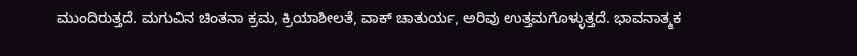ಮುಂದಿರುತ್ತದೆ. ಮಗುವಿನ ಚಿಂತನಾ ಕ್ರಮ, ಕ್ರಿಯಾಶೀಲತೆ, ವಾಕ್ ಚಾತುರ್ಯ, ಅರಿವು ಉತ್ತಮಗೊಳ್ಳುತ್ತದೆ. ಭಾವನಾತ್ಮಕ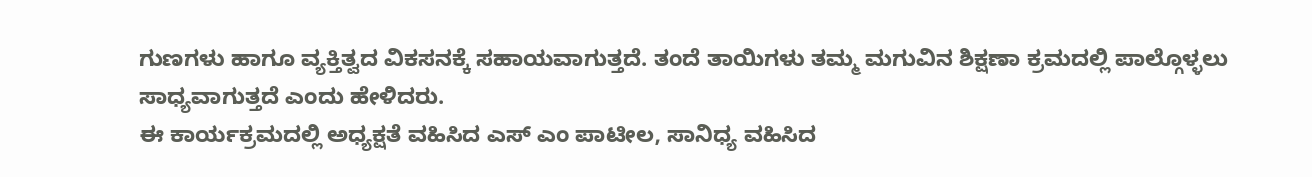ಗುಣಗಳು ಹಾಗೂ ವ್ಯಕ್ತಿತ್ವದ ವಿಕಸನಕ್ಕೆ ಸಹಾಯವಾಗುತ್ತದೆ. ತಂದೆ ತಾಯಿಗಳು ತಮ್ಮ ಮಗುವಿನ ಶಿಕ್ಷಣಾ ಕ್ರಮದಲ್ಲಿ ಪಾಲ್ಗೊಳ್ಳಲು ಸಾಧ್ಯವಾಗುತ್ತದೆ ಎಂದು ಹೇಳಿದರು.
ಈ ಕಾರ್ಯಕ್ರಮದಲ್ಲಿ ಅಧ್ಯಕ್ಷತೆ ವಹಿಸಿದ ಎಸ್ ಎಂ ಪಾಟೀಲ, ಸಾನಿಧ್ಯ ವಹಿಸಿದ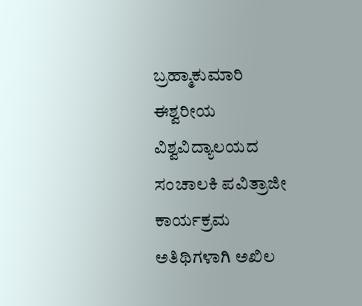ಬ್ರಹ್ಮಾಕುಮಾರಿ ಈಶ್ವರೀಯ ವಿಶ್ವವಿದ್ಯಾಲಯದ ಸಂಚಾಲಕಿ ಪವಿತ್ರಾಜೀ ಕಾರ್ಯಕ್ರಮ ಅತಿಥಿಗಳಾಗಿ ಅಖಿಲ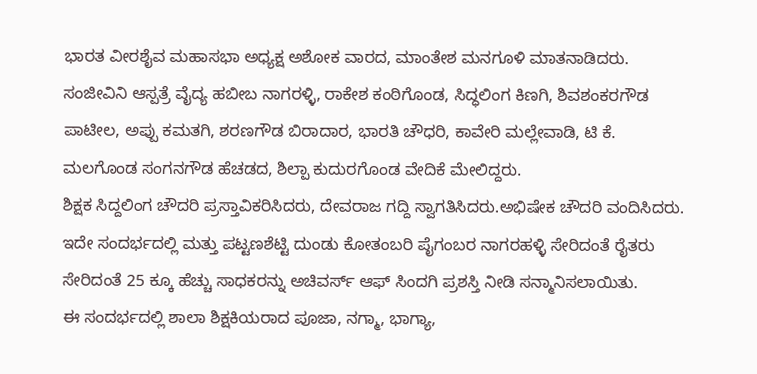ಭಾರತ ವೀರಶೈವ ಮಹಾಸಭಾ ಅಧ್ಯಕ್ಷ ಅಶೋಕ ವಾರದ, ಮಾಂತೇಶ ಮನಗೂಳಿ ಮಾತನಾಡಿದರು.
ಸಂಜೀವಿನಿ ಆಸ್ಪತ್ರೆ ವೈದ್ಯ ಹಬೀಬ ನಾಗರಳ್ಳಿ, ರಾಕೇಶ ಕಂಠಿಗೊಂಡ, ಸಿದ್ಧಲಿಂಗ ಕಿಣಗಿ, ಶಿವಶಂಕರಗೌಡ ಪಾಟೀಲ, ಅಪ್ಪು ಕಮತಗಿ, ಶರಣಗೌಡ ಬಿರಾದಾರ, ಭಾರತಿ ಚೌಧರಿ, ಕಾವೇರಿ ಮಲ್ಲೇವಾಡಿ, ಟಿ ಕೆ. ಮಲಗೊಂಡ ಸಂಗನಗೌಡ ಹೆಚಡದ, ಶಿಲ್ಪಾ ಕುದುರಗೊಂಡ ವೇದಿಕೆ ಮೇಲಿದ್ದರು.
ಶಿಕ್ಷಕ ಸಿದ್ದಲಿಂಗ ಚೌದರಿ ಪ್ರಸ್ತಾವಿಕರಿಸಿದರು, ದೇವರಾಜ ಗದ್ದಿ ಸ್ವಾಗತಿಸಿದರು.ಅಭಿಷೇಕ ಚೌದರಿ ವಂದಿಸಿದರು.
ಇದೇ ಸಂದರ್ಭದಲ್ಲಿ ಮತ್ತು ಪಟ್ಟಣಶೆಟ್ಟಿ ದುಂಡು ಕೋತಂಬರಿ ಪೈಗಂಬರ ನಾಗರಹಳ್ಳಿ ಸೇರಿದಂತೆ ರೈತರು ಸೇರಿದಂತೆ 25 ಕ್ಕೂ ಹೆಚ್ಚು ಸಾಧಕರನ್ನು ಅಚಿವರ್ಸ್ ಆಫ್ ಸಿಂದಗಿ ಪ್ರಶಸ್ತಿ ನೀಡಿ ಸನ್ಮಾನಿಸಲಾಯಿತು.
ಈ ಸಂದರ್ಭದಲ್ಲಿ ಶಾಲಾ ಶಿಕ್ಷಕಿಯರಾದ ಪೂಜಾ, ನಗ್ಮಾ, ಭಾಗ್ಯಾ,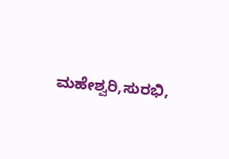ಮಹೇಶ್ವರಿ,ಸುರಭಿ,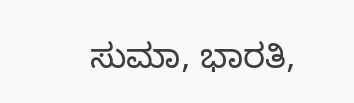ಸುಮಾ, ಭಾರತಿ,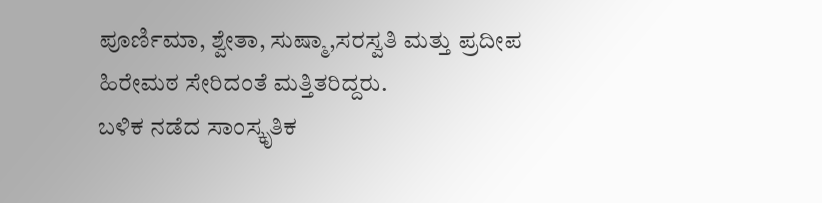ಪೂರ್ಣಿಮಾ, ಶ್ವೇತಾ, ಸುಷ್ಮಾ,ಸರಸ್ವತಿ ಮತ್ತು ಪ್ರದೀಪ ಹಿರೇಮಠ ಸೇರಿದಂತೆ ಮತ್ತಿತರಿದ್ದರು.
ಬಳಿಕ ನಡೆದ ಸಾಂಸ್ಕೃತಿಕ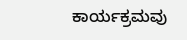ಕಾರ್ಯಕ್ರಮವು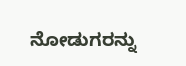ನೋಡುಗರನ್ನು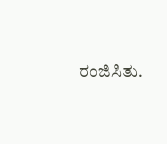ರಂಜಿಸಿತು.